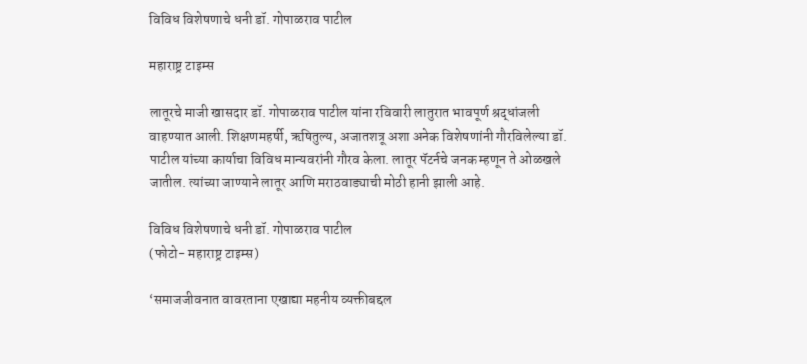विविध विशेषणाचे धनी डॉ. गोपाळराव पाटील

महाराष्ट्र टाइम्स

लातूरचे माजी खासदार डॉ. गोपाळराव पाटील यांना रविवारी लातुरात भावपूर्ण श्रद्धांजली वाहण्यात आली. शिक्षणमहर्षी, ऋषितुल्य, अजातशत्रू अशा अनेक विशेषणांनी गौरविलेल्या डॉ. पाटील यांच्या कार्याचा विविध मान्यवरांनी गौरव केला. लातूर पॅटर्नचे जनक म्हणून ते ओळखले जातील. त्यांच्या जाण्याने लातूर आणि मराठवाड्याची मोठी हानी झाली आहे.

विविध विशेषणाचे धनी डॉ. गोपाळराव पाटील
(फोटो- महाराष्ट्र टाइम्स)

‘समाजजीवनात वावरताना एखाद्या महनीय व्यक्तीबद्दल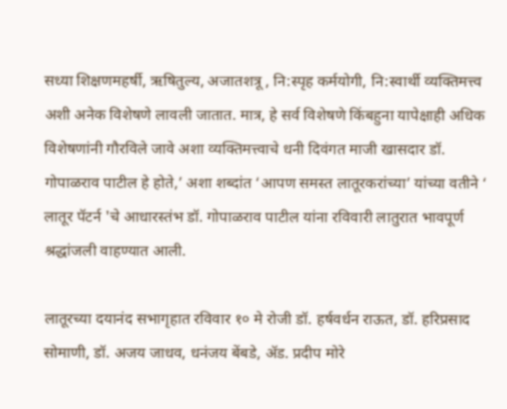सध्या शिक्षणमहर्षी, ऋषितुल्य, अजातशत्रू , नि:स्पृह कर्मयोगी, नि:स्वार्थी व्यक्तिमत्त्व अशी अनेक विशेषणे लावली जातात. मात्र, हे सर्व विशेषणे किंबहुना यापेक्षाही अधिक विशेषणांनी गौरविले जावे अशा व्यक्तिमत्त्वाचे धनी दिवंगत माजी खासदार डॉ. गोपाळराव पाटील हे होते,’ अशा शब्दांत ‘आपण समस्त लातूरकरांच्या’ यांच्या वतीने ‘ लातूर पॅटर्न 'चे आधारस्तंभ डॉ. गोपाळराव पाटील यांना रविवारी लातुरात भावपूर्ण श्रद्धांजली वाहण्यात आली.

लातूरच्या दयानंद सभागृहात रविवार १० मे रोजी डॉ. हर्षवर्धन राऊत, डॉ. हरिप्रसाद सोमाणी, डॉ. अजय जाधव, धनंजय बेंबडे, ॲड. प्रदीप मोरे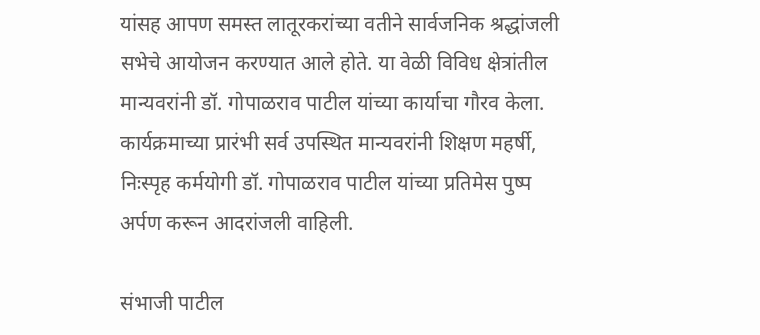यांसह आपण समस्त लातूरकरांच्या वतीने सार्वजनिक श्रद्धांजली सभेचे आयोजन करण्यात आले होते. या वेळी विविध क्षेत्रांतील मान्यवरांनी डॉ. गोपाळराव पाटील यांच्या कार्याचा गौरव केला. कार्यक्रमाच्या प्रारंभी सर्व उपस्थित मान्यवरांनी शिक्षण महर्षी, निःस्पृह कर्मयोगी डॉ. गोपाळराव पाटील यांच्या प्रतिमेस पुष्प अर्पण करून आदरांजली वाहिली.

संभाजी पाटील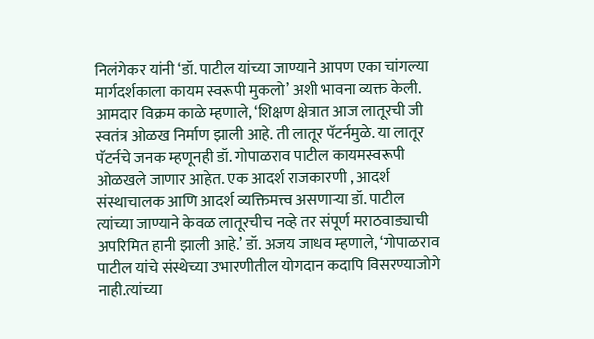निलंगेकर यांनी ‘डॉ. पाटील यांच्या जाण्याने आपण एका चांगल्या मार्गदर्शकाला कायम स्वरूपी मुकलो’ अशी भावना व्यक्त केली. आमदार विक्रम काळे म्हणाले, ‘शिक्षण क्षेत्रात आज लातूरची जी स्वतंत्र ओळख निर्माण झाली आहे. ती लातूर पॅटर्नमुळे. या लातूर पॅटर्नचे जनक म्हणूनही डॉ. गोपाळराव पाटील कायमस्वरूपी ओळखले जाणार आहेत. एक आदर्श राजकारणी , आदर्श संस्थाचालक आणि आदर्श व्यक्तिमत्त्व असणाऱ्या डॉ. पाटील त्यांच्या जाण्याने केवळ लातूरचीच नव्हे तर संपूर्ण मराठवाड्याची अपरिमित हानी झाली आहे.’ डॉ. अजय जाधव म्हणाले, ‘गोपाळराव पाटील यांचे संस्थेच्या उभारणीतील योगदान कदापि विसरण्याजोगे नाही.त्यांच्या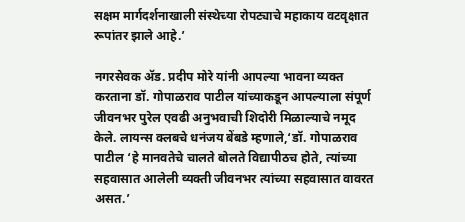सक्षम मार्गदर्शनाखाली संस्थेच्या रोपट्याचे महाकाय वटवृक्षात रूपांतर झाले आहे.’

नगरसेवक ॲड. प्रदीप मोरे यांनी आपल्या भावना व्यक्त करताना डॉ. गोपाळराव पाटील यांच्याकडून आपल्याला संपूर्ण जीवनभर पुरेल एवढी अनुभवाची शिदोरी मिळाल्याचे नमूद केले. लायन्स क्लबचे धनंजय बेंबडे म्हणाले,‘डॉ. गोपाळराव पाटील ‘हे मानवतेचे चालते बोलते विद्यापीठच होते, त्यांच्या सहवासात आलेली व्यक्ती जीवनभर त्यांच्या सहवासात वावरत असत.’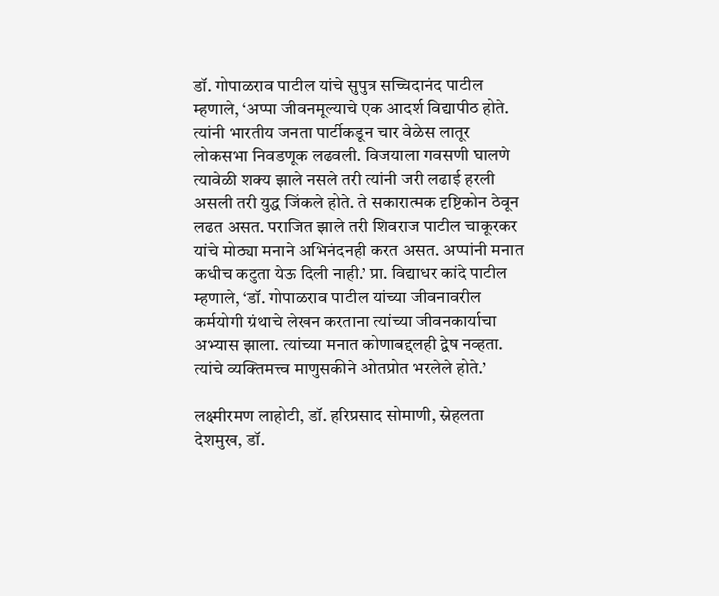डॉ. गोपाळराव पाटील यांचे सुपुत्र सच्चिदानंद पाटील म्हणाले, ‘अप्पा जीवनमूल्याचे एक आदर्श विद्यापीठ होते. त्यांनी भारतीय जनता पार्टीकडून चार वेळेस लातूर लोकसभा निवडणूक लढवली. विजयाला गवसणी घालणे त्यावेळी शक्य झाले नसले तरी त्यांनी जरी लढाई हरली असली तरी युद्ध जिंकले होते. ते सकारात्मक दृष्टिकोन ठेवून लढत असत. पराजित झाले तरी शिवराज पाटील चाकूरकर यांचे मोठ्या मनाने अभिनंदनही करत असत. अप्पांनी मनात कधीच कटुता येऊ दिली नाही.’ प्रा. विद्याधर कांदे पाटील म्हणाले, ‘डॉ. गोपाळराव पाटील यांच्या जीवनावरील कर्मयोगी ग्रंथाचे लेखन करताना त्यांच्या जीवनकार्याचा अभ्यास झाला. त्यांच्या मनात कोणाबद्दलही द्वेष नव्हता. त्यांचे व्यक्तिमत्त्व माणुसकीने ओतप्रोत भरलेले होते.’

लक्ष्मीरमण लाहोटी, डॉ. हरिप्रसाद सोमाणी, स्नेहलता देशमुख, डॉ.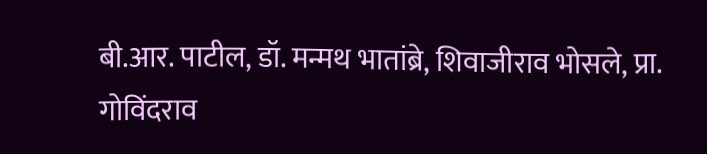बी.आर. पाटील, डॉ. मन्मथ भातांब्रे, शिवाजीराव भोसले, प्रा. गोविंदराव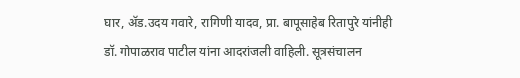घार, ॲड.उदय गवारे, रागिणी यादव, प्रा. बापूसाहेब रितापुरे यांनीही डॉ. गोपाळराव पाटील यांना आदरांजली वाहिली. सूत्रसंचालन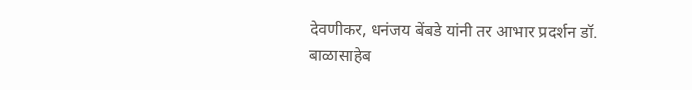देवणीकर, धनंजय बेंबडे यांनी तर आभार प्रदर्शन डॉ. बाळासाहेब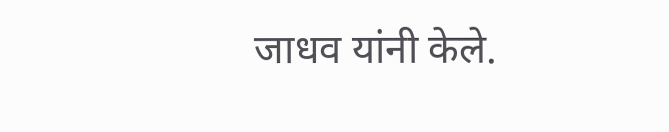जाधव यांनी केले.